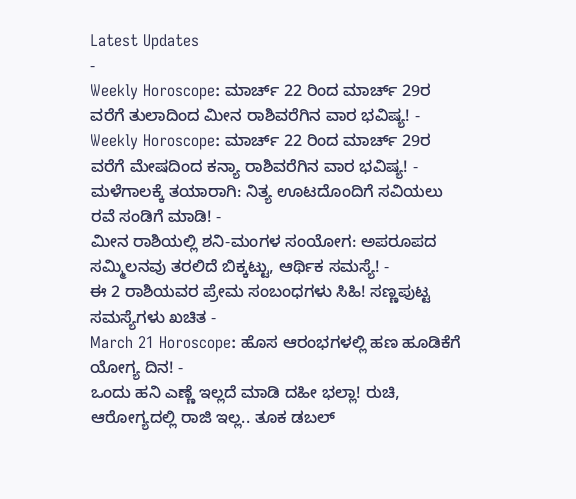Latest Updates
-
Weekly Horoscope: ಮಾರ್ಚ್ 22 ರಿಂದ ಮಾರ್ಚ್ 29ರ ವರೆಗೆ ತುಲಾದಿಂದ ಮೀನ ರಾಶಿವರೆಗಿನ ವಾರ ಭವಿಷ್ಯ! -
Weekly Horoscope: ಮಾರ್ಚ್ 22 ರಿಂದ ಮಾರ್ಚ್ 29ರ ವರೆಗೆ ಮೇಷದಿಂದ ಕನ್ಯಾ ರಾಶಿವರೆಗಿನ ವಾರ ಭವಿಷ್ಯ! -
ಮಳೆಗಾಲಕ್ಕೆ ತಯಾರಾಗಿ: ನಿತ್ಯ ಊಟದೊಂದಿಗೆ ಸವಿಯಲು ರವೆ ಸಂಡಿಗೆ ಮಾಡಿ! -
ಮೀನ ರಾಶಿಯಲ್ಲಿ ಶನಿ-ಮಂಗಳ ಸಂಯೋಗ: ಅಪರೂಪದ ಸಮ್ಮಿಲನವು ತರಲಿದೆ ಬಿಕ್ಕಟ್ಟು, ಆರ್ಥಿಕ ಸಮಸ್ಯೆ! -
ಈ 2 ರಾಶಿಯವರ ಪ್ರೇಮ ಸಂಬಂಧಗಳು ಸಿಹಿ! ಸಣ್ಣಪುಟ್ಟ ಸಮಸ್ಯೆಗಳು ಖಚಿತ -
March 21 Horoscope: ಹೊಸ ಆರಂಭಗಳಲ್ಲಿ ಹಣ ಹೂಡಿಕೆಗೆ ಯೋಗ್ಯ ದಿನ! -
ಒಂದು ಹನಿ ಎಣ್ಣೆ ಇಲ್ಲದೆ ಮಾಡಿ ದಹೀ ಭಲ್ಲಾ! ರುಚಿ, ಆರೋಗ್ಯದಲ್ಲಿ ರಾಜಿ ಇಲ್ಲ.. ತೂಕ ಡಬಲ್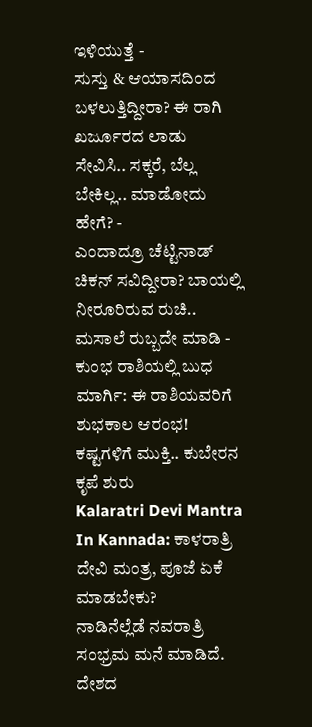ಇಳಿಯುತ್ತೆ -
ಸುಸ್ತು & ಆಯಾಸದಿಂದ ಬಳಲುತ್ತಿದ್ದೀರಾ? ಈ ರಾಗಿ ಖರ್ಜೂರದ ಲಾಡು ಸೇವಿಸಿ.. ಸಕ್ಕರೆ, ಬೆಲ್ಲ ಬೇಕಿಲ್ಲ.. ಮಾಡೋದು ಹೇಗೆ? -
ಎಂದಾದ್ರೂ ಚೆಟ್ಟಿನಾಡ್ ಚಿಕನ್ ಸವಿದ್ದೀರಾ? ಬಾಯಲ್ಲಿ ನೀರೂರಿರುವ ರುಚಿ.. ಮಸಾಲೆ ರುಬ್ಬದೇ ಮಾಡಿ -
ಕುಂಭ ರಾಶಿಯಲ್ಲಿ ಬುಧ ಮಾರ್ಗಿ: ಈ ರಾಶಿಯವರಿಗೆ ಶುಭಕಾಲ ಆರಂಭ! ಕಷ್ಟಗಳಿಗೆ ಮುಕ್ತಿ.. ಕುಬೇರನ ಕೃಪೆ ಶುರು
Kalaratri Devi Mantra In Kannada: ಕಾಳರಾತ್ರಿ ದೇವಿ ಮಂತ್ರ, ಪೂಜೆ ಏಕೆ ಮಾಡಬೇಕು?
ನಾಡಿನೆಲ್ಲೆಡೆ ನವರಾತ್ರಿ ಸಂಭ್ರಮ ಮನೆ ಮಾಡಿದೆ. ದೇಶದ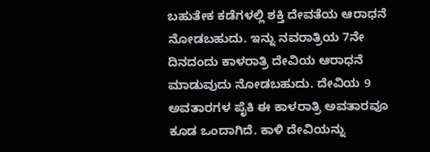ಬಹುತೇಕ ಕಡೆಗಳಲ್ಲಿ ಶಕ್ತಿ ದೇವತೆಯ ಆರಾಧನೆ ನೋಡಬಹುದು. ಇನ್ನು ನವರಾತ್ರಿಯ 7ನೇ ದಿನದಂದು ಕಾಳರಾತ್ರಿ ದೇವಿಯ ಆರಾಧನೆ ಮಾಡುವುದು ನೋಡಬಹುದು. ದೇವಿಯ 9 ಅವತಾರಗಳ ಪೈಕಿ ಈ ಕಾಳರಾತ್ರಿ ಅವತಾರವೂ ಕೂಡ ಒಂದಾಗಿದೆ. ಕಾಳಿ ದೇವಿಯನ್ನು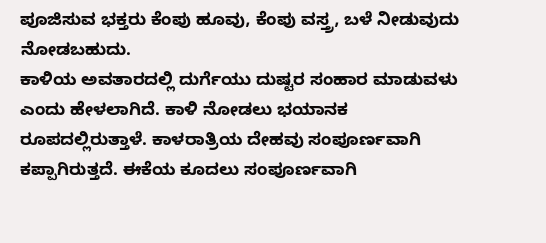ಪೂಜಿಸುವ ಭಕ್ತರು ಕೆಂಪು ಹೂವು, ಕೆಂಪು ವಸ್ತ್ರ, ಬಳೆ ನೀಡುವುದು ನೋಡಬಹುದು.
ಕಾಳಿಯ ಅವತಾರದಲ್ಲಿ ದುರ್ಗೆಯು ದುಷ್ಟರ ಸಂಹಾರ ಮಾಡುವಳು ಎಂದು ಹೇಳಲಾಗಿದೆ. ಕಾಳಿ ನೋಡಲು ಭಯಾನಕ ರೂಪದಲ್ಲಿರುತ್ತಾಳೆ. ಕಾಳರಾತ್ರಿಯ ದೇಹವು ಸಂಪೂರ್ಣವಾಗಿ ಕಪ್ಪಾಗಿರುತ್ತದೆ. ಈಕೆಯ ಕೂದಲು ಸಂಪೂರ್ಣವಾಗಿ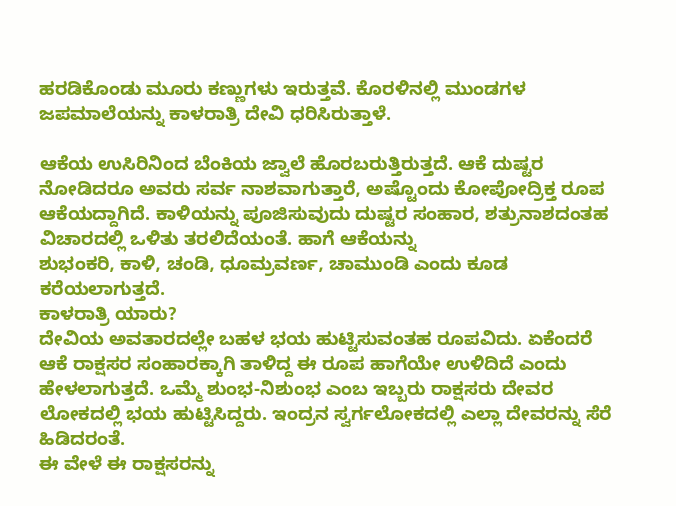ಹರಡಿಕೊಂಡು ಮೂರು ಕಣ್ಣುಗಳು ಇರುತ್ತವೆ. ಕೊರಳಿನಲ್ಲಿ ಮುಂಡಗಳ ಜಪಮಾಲೆಯನ್ನು ಕಾಳರಾತ್ರಿ ದೇವಿ ಧರಿಸಿರುತ್ತಾಳೆ.

ಆಕೆಯ ಉಸಿರಿನಿಂದ ಬೆಂಕಿಯ ಜ್ವಾಲೆ ಹೊರಬರುತ್ತಿರುತ್ತದೆ. ಆಕೆ ದುಷ್ಟರ ನೋಡಿದರೂ ಅವರು ಸರ್ವ ನಾಶವಾಗುತ್ತಾರೆ, ಅಷ್ಟೊಂದು ಕೋಪೋದ್ರಿಕ್ತ ರೂಪ ಆಕೆಯದ್ದಾಗಿದೆ. ಕಾಳಿಯನ್ನು ಪೂಜಿಸುವುದು ದುಷ್ಟರ ಸಂಹಾರ, ಶತ್ರುನಾಶದಂತಹ ವಿಚಾರದಲ್ಲಿ ಒಳಿತು ತರಲಿದೆಯಂತೆ. ಹಾಗೆ ಆಕೆಯನ್ನು
ಶುಭಂಕರಿ, ಕಾಳಿ, ಚಂಡಿ, ಧೂಮ್ರವರ್ಣ, ಚಾಮುಂಡಿ ಎಂದು ಕೂಡ ಕರೆಯಲಾಗುತ್ತದೆ.
ಕಾಳರಾತ್ರಿ ಯಾರು?
ದೇವಿಯ ಅವತಾರದಲ್ಲೇ ಬಹಳ ಭಯ ಹುಟ್ಟಿಸುವಂತಹ ರೂಪವಿದು. ಏಕೆಂದರೆ ಆಕೆ ರಾಕ್ಷಸರ ಸಂಹಾರಕ್ಕಾಗಿ ತಾಳಿದ್ದ ಈ ರೂಪ ಹಾಗೆಯೇ ಉಳಿದಿದೆ ಎಂದು ಹೇಳಲಾಗುತ್ತದೆ. ಒಮ್ಮೆ ಶುಂಭ-ನಿಶುಂಭ ಎಂಬ ಇಬ್ಬರು ರಾಕ್ಷಸರು ದೇವರ ಲೋಕದಲ್ಲಿ ಭಯ ಹುಟ್ಟಿಸಿದ್ದರು. ಇಂದ್ರನ ಸ್ವರ್ಗಲೋಕದಲ್ಲಿ ಎಲ್ಲಾ ದೇವರನ್ನು ಸೆರೆ ಹಿಡಿದರಂತೆ.
ಈ ವೇಳೆ ಈ ರಾಕ್ಷಸರನ್ನು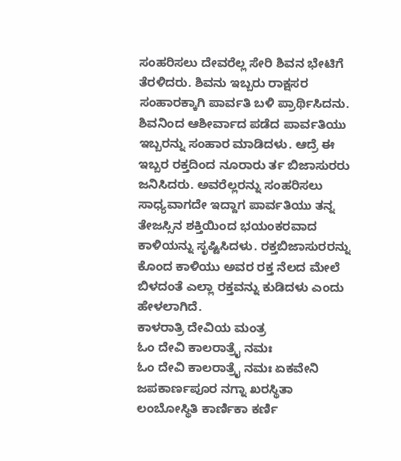ಸಂಹರಿಸಲು ದೇವರೆಲ್ಲ ಸೇರಿ ಶಿವನ ಭೇಟಿಗೆ ತೆರಳಿದರು. ಶಿವನು ಇಬ್ಬರು ರಾಕ್ಷಸರ ಸಂಹಾರಕ್ಕಾಗಿ ಪಾರ್ವತಿ ಬಳಿ ಪ್ರಾರ್ಥಿಸಿದನು. ಶಿವನಿಂದ ಆಶೀರ್ವಾದ ಪಡೆದ ಪಾರ್ವತಿಯು ಇಬ್ಬರನ್ನು ಸಂಹಾರ ಮಾಡಿದಳು. ಆದ್ರೆ ಈ ಇಬ್ಬರ ರಕ್ತದಿಂದ ನೂರಾರು ರ್ತ ಬಿಜಾಸುರರು ಜನಿಸಿದರು. ಅವರೆಲ್ಲರನ್ನು ಸಂಹರಿಸಲು ಸಾಧ್ಯವಾಗದೇ ಇದ್ದಾಗ ಪಾರ್ವತಿಯು ತನ್ನ ತೇಜಸ್ಸಿನ ಶಕ್ತಿಯಿಂದ ಭಯಂಕರವಾದ ಕಾಳಿಯನ್ನು ಸೃಷ್ಟಿಸಿದಳು. ರಕ್ತಬಿಜಾಸುರರನ್ನು ಕೊಂದ ಕಾಳಿಯು ಅವರ ರಕ್ತ ನೆಲದ ಮೇಲೆ ಬಿಳದಂತೆ ಎಲ್ಲಾ ರಕ್ತವನ್ನು ಕುಡಿದಳು ಎಂದು ಹೇಳಲಾಗಿದೆ.
ಕಾಳರಾತ್ರಿ ದೇವಿಯ ಮಂತ್ರ
ಓಂ ದೇವಿ ಕಾಲರಾತ್ರೈ ನಮಃ
ಓಂ ದೇವಿ ಕಾಲರಾತ್ರೈ ನಮಃ ಏಕವೇನಿ ಜಪಕಾರ್ಣಪೂರ ನಗ್ನಾ ಖರಸ್ಥಿತಾ
ಲಂಬೋಸ್ಥಿತಿ ಕಾರ್ಣಿಕಾ ಕರ್ಣಿ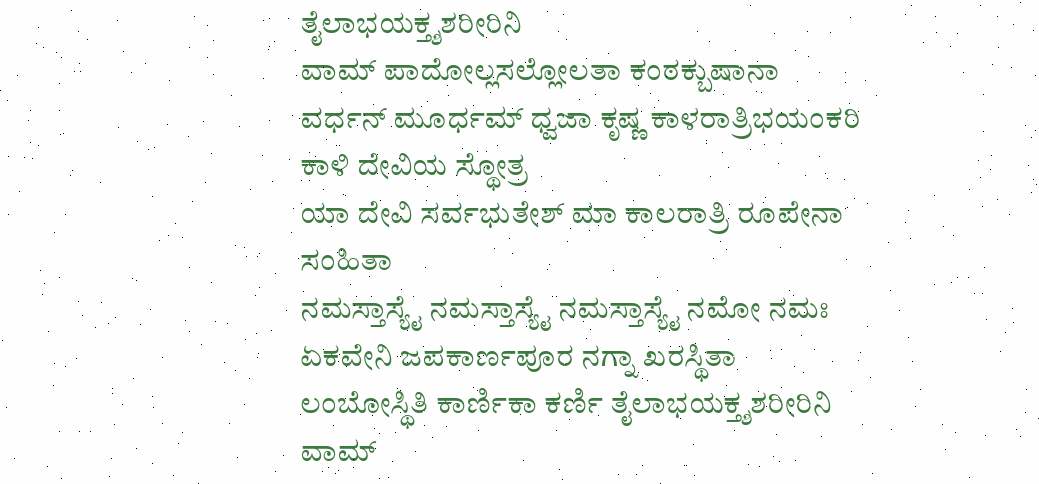ತೈಲಾಭಯಕ್ತ್ಶಶರೀರಿನಿ
ವಾಮ್ ಪಾದೋಲ್ಲಸಲ್ಲೋಲತಾ ಕಂಠಕ್ಬುಷಾನಾ
ವರ್ಧನ್ ಮೂರ್ಧಮ್ ಧ್ವಜಾ ಕೃಷ್ಣ ಕಾಳರಾತ್ರಿಭಯಂಕರಿ
ಕಾಳಿ ದೇವಿಯ ಸ್ಥೋತ್ರ
ಯಾ ದೇವಿ ಸರ್ವಭುತೇಶ್ ಮಾ ಕಾಲರಾತ್ರಿ ರೂಪೇನಾ ಸಂಹಿತಾ
ನಮಸ್ತಾಸ್ಯೈ ನಮಸ್ತಾಸ್ಯೈ ನಮಸ್ತಾಸ್ಯೈ ನಮೋ ನಮಃ
ಏಕವೇನಿ ಜಪಕಾರ್ಣಪೂರ ನಗ್ನಾ ಖರಸ್ಥಿತಾ
ಲಂಬೋಸ್ಥಿತಿ ಕಾರ್ಣಿಕಾ ಕರ್ಣಿ ತೈಲಾಭಯಕ್ತ್ಶಶರೀರಿನಿ
ವಾಮ್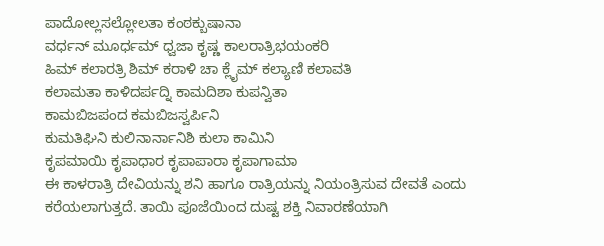ಪಾದೋಲ್ಲಸಲ್ಲೋಲತಾ ಕಂಠಕ್ಬುಷಾನಾ
ವರ್ಧನ್ ಮೂರ್ಧಮ್ ಧ್ವಜಾ ಕೃಷ್ಣ ಕಾಲರಾತ್ರಿಭಯಂಕರಿ
ಹಿಮ್ ಕಲಾರತ್ರಿ ಶಿಮ್ ಕರಾಳಿ ಚಾ ಕ್ಲೈಮ್ ಕಲ್ಯಾಣಿ ಕಲಾವತಿ
ಕಲಾಮತಾ ಕಾಳಿದರ್ಪದ್ನಿ ಕಾಮದಿಶಾ ಕುಪನ್ವಿತಾ
ಕಾಮಬಿಜಪಂದ ಕಮಬಿಜಸ್ವರ್ಪಿನಿ
ಕುಮತಿಘಿನಿ ಕುಲಿನಾರ್ನಾನಿಶಿ ಕುಲಾ ಕಾಮಿನಿ
ಕೃಪಮಾಯಿ ಕೃಪಾಧಾರ ಕೃಪಾಪಾರಾ ಕೃಪಾಗಾಮಾ
ಈ ಕಾಳರಾತ್ರಿ ದೇವಿಯನ್ನು ಶನಿ ಹಾಗೂ ರಾತ್ರಿಯನ್ನು ನಿಯಂತ್ರಿಸುವ ದೇವತೆ ಎಂದು ಕರೆಯಲಾಗುತ್ತದೆ. ತಾಯಿ ಪೂಜೆಯಿಂದ ದುಷ್ಟ ಶಕ್ತಿ ನಿವಾರಣೆಯಾಗಿ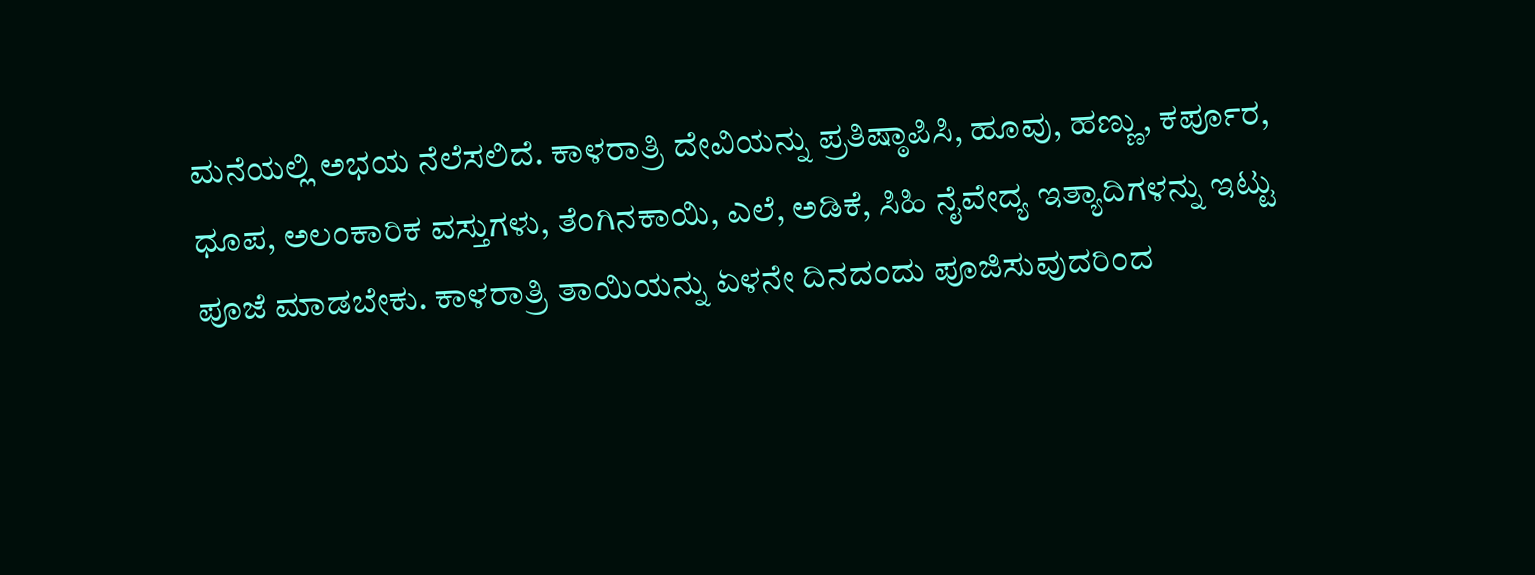ಮನೆಯಲ್ಲಿ ಅಭಯ ನೆಲೆಸಲಿದೆ. ಕಾಳರಾತ್ರಿ ದೇವಿಯನ್ನು ಪ್ರತಿಷ್ಠಾಪಿಸಿ, ಹೂವು, ಹಣ್ಣು, ಕರ್ಪೂರ, ಧೂಪ, ಅಲಂಕಾರಿಕ ವಸ್ತುಗಳು, ತೆಂಗಿನಕಾಯಿ, ಎಲೆ, ಅಡಿಕೆ, ಸಿಹಿ ನೈವೇದ್ಯ ಇತ್ಯಾದಿಗಳನ್ನು ಇಟ್ಟು ಪೂಜೆ ಮಾಡಬೇಕು. ಕಾಳರಾತ್ರಿ ತಾಯಿಯನ್ನು ಏಳನೇ ದಿನದಂದು ಪೂಜಿಸುವುದರಿಂದ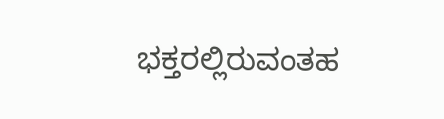ಭಕ್ತರಲ್ಲಿರುವಂತಹ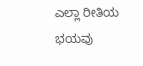ಎಲ್ಲಾ ರೀತಿಯ ಭಯವು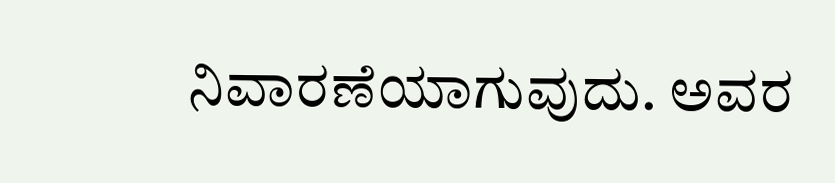ನಿವಾರಣೆಯಾಗುವುದು. ಅವರ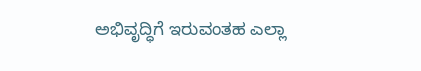ಅಭಿವೃದ್ಧಿಗೆ ಇರುವಂತಹ ಎಲ್ಲಾ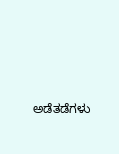ಅಡೆತಡೆಗಳು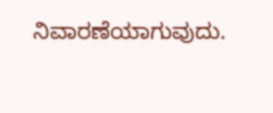ನಿವಾರಣೆಯಾಗುವುದು.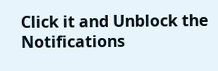Click it and Unblock the Notifications